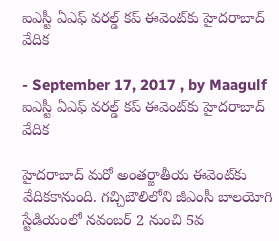ఐఎస్టీ ఏఎఫ్‌ వరల్డ్‌ కప్‌ ఈవెంట్‌కు హైదరాబాద్ వేదిక

- September 17, 2017 , by Maagulf
ఐఎస్టీ ఏఎఫ్‌ వరల్డ్‌ కప్‌ ఈవెంట్‌కు హైదరాబాద్ వేదిక

హైదరాబాద్‌ మరో అంతర్జాతీయ ఈవెంట్‌కు వేదికకానుంది. గచ్చిబౌలిలోని జీఎంసీ బాలయోగి స్టేడియంలో నవంబర్‌ 2 నుంచి 5వ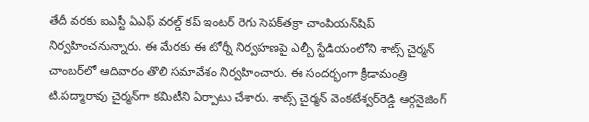తేదీ వరకు ఐఎస్టీ ఏఎఫ్‌ వరల్డ్‌ కప్‌ ఇంటర్‌ రెగు సెపక్‌తక్రా చాంపియన్‌షిప్‌ నిర్వహించనున్నారు. ఈ మేరకు ఈ టోర్నీ నిర్వహణపై ఎల్బీ స్టేడియంలోని శాట్స్‌ చైర్మన్‌ చాంబర్‌లో ఆదివారం తొలి సమావేశం నిర్వహించారు. ఈ సందర్భంగా క్రీడామంత్రి టి.పద్మారావు చైర్మన్‌గా కమిటీని ఏర్పాటు చేశారు. శాట్స్‌ చైర్మన్‌ వెంకటేశ్వర్‌రెడ్డి ఆర్గనైజింగ్‌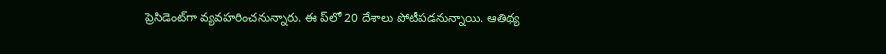ప్రెసిడెంట్‌గా వ్యవహరించనున్నారు. ఈ ప్‌లో 20 దేశాలు పోటీపడనున్నాయి. ఆతిథ్య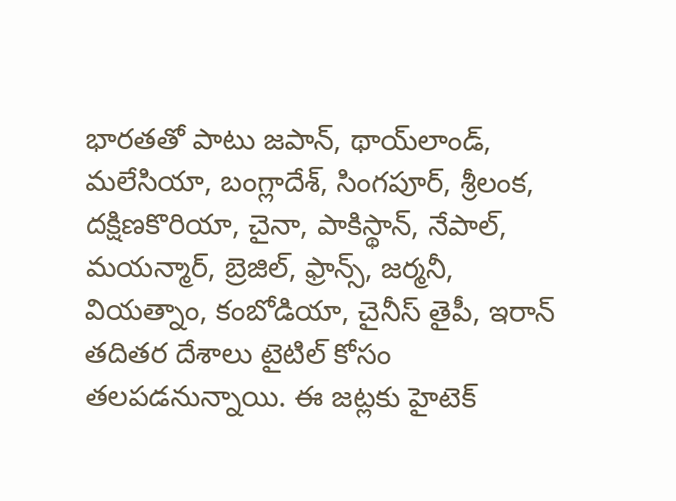భారతతో పాటు జపాన్‌, థాయ్‌లాండ్‌, మలేసియా, బంగ్లాదేశ్‌, సింగపూర్‌, శ్రీలంక, దక్షిణకొరియా, చైనా, పాకిస్థాన్‌, నేపాల్‌, మయన్మార్‌, బ్రెజిల్‌, ఫ్రాన్స్‌, జర్మనీ, వియత్నాం, కంబోడియా, చైనీస్‌ తైపీ, ఇరాన్‌ తదితర దేశాలు టైటిల్‌ కోసం తలపడనున్నాయి. ఈ జట్లకు హైటెక్‌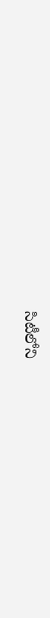సిటీలోని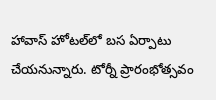హావాస్‌ హోటల్‌లో బస ఏర్పాటు చేయనున్నారు. టోర్నీ ప్రారంభోత్సవం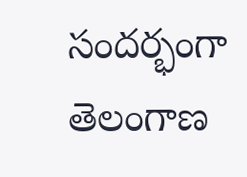సందర్భంగా తెలంగాణ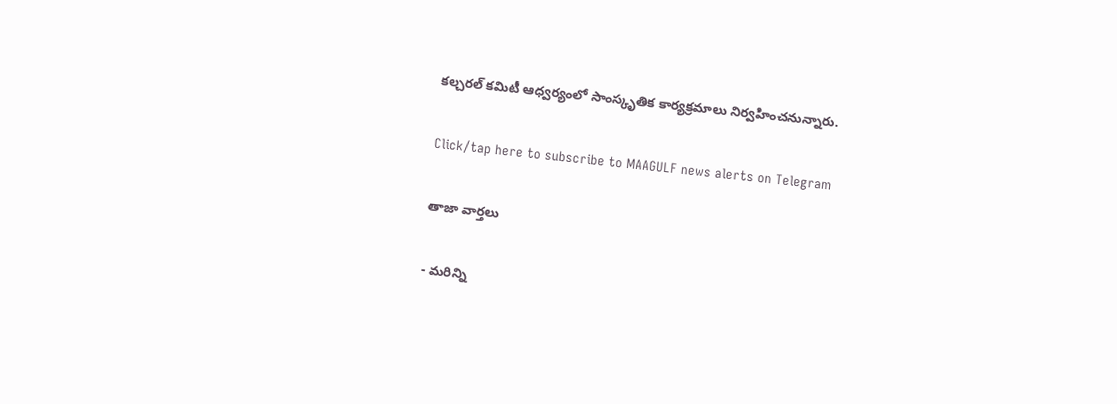కల్చరల్‌ కమిటీ ఆధ్వర్యంలో సాంస్కృతిక కార్యక్రమాలు నిర్వహించనున్నారు.

Click/tap here to subscribe to MAAGULF news alerts on Telegram

తాజా వార్తలు

- మరిన్ని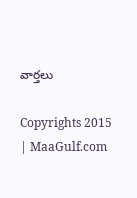వార్తలు

Copyrights 2015 | MaaGulf.com